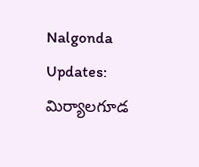Nalgonda Updates: మిర్యాలగూడ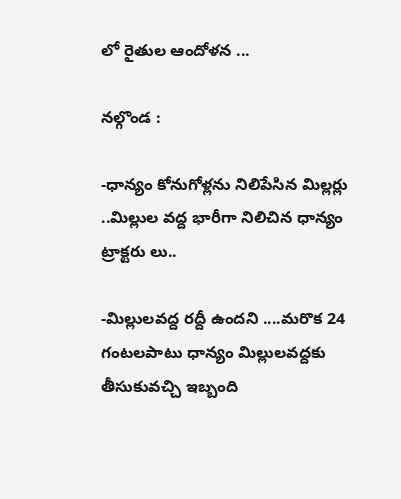లో రైతుల‌ ఆందోళన ...

నల్గొండ :

-ధాన్యం కోనుగోళ్లను నిలిపేసిన‌ మిల్లర్లు ..మిల్లుల వద్ద ‌భారీగా నిలిచిన ధాన్యం ట్రాక్టరు లు..

-మిల్లుల‌వద్ద రద్దీ ఉందని ....మరొక 24 గంటలపాటు ధాన్యం మిల్లుల‌వద్దకు తీసుకువచ్చి ఇబ్బంది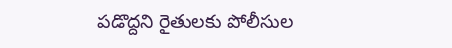పడొద్దని రైతులకు పోలీసుల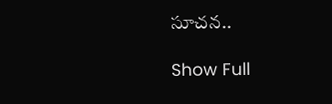సూచన..

Show Full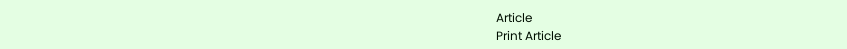Article
Print Article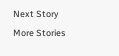Next Story
More Stories